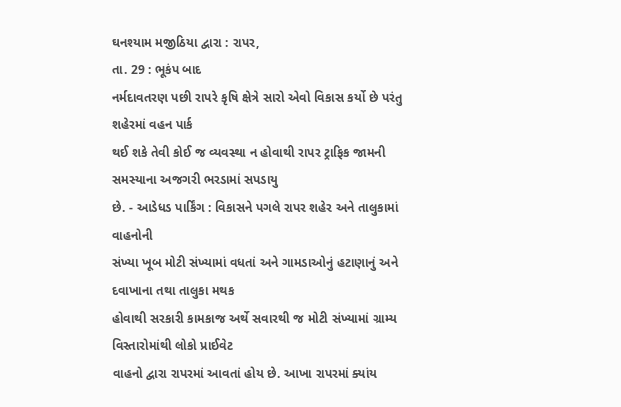ઘનશ્યામ મજીઠિયા દ્વારા : રાપર,
તા. 29 : ભૂકંપ બાદ
નર્મદાવતરણ પછી રાપરે કૃષિ ક્ષેત્રે સારો એવો વિકાસ કર્યો છે પરંતુ શહેરમાં વહન પાર્ક
થઈ શકે તેવી કોઈ જ વ્યવસ્થા ન હોવાથી રાપર ટ્રાફિક જામની સમસ્યાના અજગરી ભરડામાં સપડાયુ
છે. - આડેધડ પાર્કિંગ : વિકાસને પગલે રાપર શહેર અને તાલુકામાં વાહનોની
સંખ્યા ખૂબ મોટી સંખ્યામાં વધતાં અને ગામડાઓનું હટાણાનું અને દવાખાના તથા તાલુકા મથક
હોવાથી સરકારી કામકાજ અર્થે સવારથી જ મોટી સંખ્યામાં ગ્રામ્ય વિસ્તારોમાંથી લોકો પ્રાઈવેટ
વાહનો દ્વારા રાપરમાં આવતાં હોય છે. આખા રાપરમાં ક્યાંય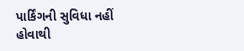પાર્કિંગની સુવિધા નહીં હોવાથી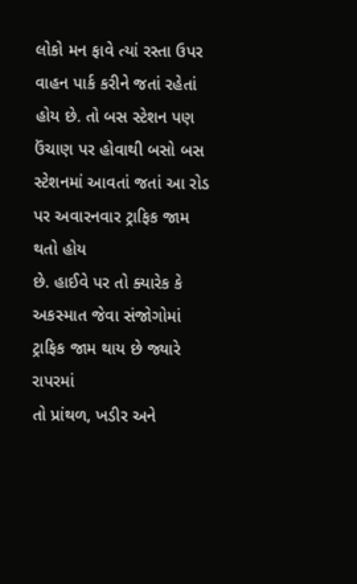લોકો મન ફાવે ત્યાં રસ્તા ઉપર વાહન પાર્ક કરીને જતાં રહેતાં હોય છે. તો બસ સ્ટેશન પણ
ઉંચાણ પર હોવાથી બસો બસ સ્ટેશનમાં આવતાં જતાં આ રોડ પર અવારનવાર ટ્રાફિક જામ થતો હોય
છે. હાઈવે પર તો ક્યારેક કે અકસ્માત જેવા સંજોગોમાં ટ્રાફિક જામ થાય છે જ્યારે રાપરમાં
તો પ્રાંથળ, ખડીર અને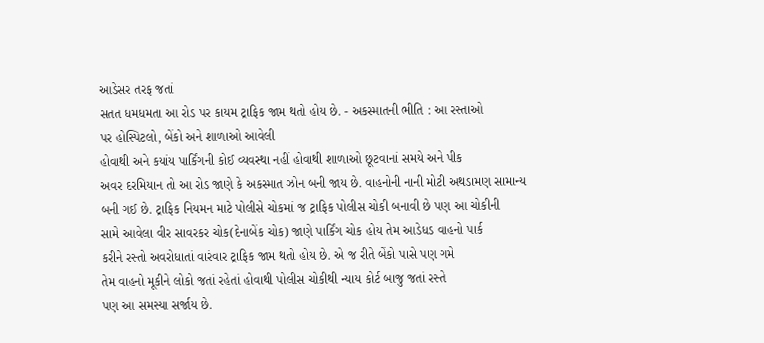આડેસર તરફ જતાં
સતત ધમધમતા આ રોડ પર કાયમ ટ્રાફિક જામ થતો હોય છે. - અકસ્માતની ભીતિ : આ રસ્તાઓ
પર હોસ્પિટલો, બેંકો અને શાળાઓ આવેલી
હોવાથી અને કયાંય પાર્કિંગની કોઈ વ્યવસ્થા નહીં હોવાથી શાળાઓ છૂટવાનાં સમયે અને પીક
અવર દરમિયાન તો આ રોડ જાણે કે અકસ્માત ઝોન બની જાય છે. વાહનોની નાની મોટી અથડામણ સામાન્ય
બની ગઈ છે. ટ્રાફિક નિયમન માટે પોલીસે ચોકમાં જ ટ્રાફિક પોલીસ ચોકી બનાવી છે પણ આ ચોકીની
સામે આવેલા વીર સાવરકર ચોક(દેનાબેંક ચોક) જાણે પાર્કિંગ ચોક હોય તેમ આડેધડ વાહનો પાર્ક
કરીને રસ્તો અવરોધાતાં વારંવાર ટ્રાફિક જામ થતો હોય છે. એ જ રીતે બેંકો પાસે પણ ગમે
તેમ વાહનો મૂકીને લોકો જતાં રહેતાં હોવાથી પોલીસ ચોકીથી ન્યાય કોર્ટ બાજુ જતાં રસ્તે
પણ આ સમસ્યા સર્જાય છે.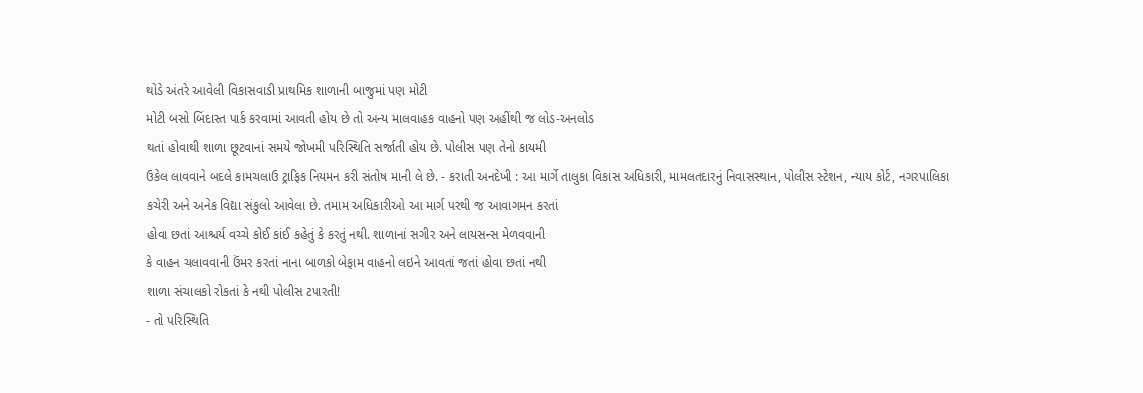થોડે અંતરે આવેલી વિકાસવાડી પ્રાથમિક શાળાની બાજુમાં પણ મોટી
મોટી બસો બિંદાસ્ત પાર્ક કરવામાં આવતી હોય છે તો અન્ય માલવાહક વાહનો પણ અહીંથી જ લોડ-અનલોડ
થતાં હોવાથી શાળા છૂટવાનાં સમયે જોખમી પરિસ્થિતિ સર્જાતી હોય છે. પોલીસ પણ તેનો કાયમી
ઉકેલ લાવવાને બદલે કામચલાઉ ટ્રાફિક નિયમન કરી સંતોષ માની લે છે. - કરાતી અનદેખી : આ માર્ગે તાલુકા વિકાસ અધિકારી, મામલતદારનું નિવાસસ્થાન, પોલીસ સ્ટેશન, ન્યાય કોર્ટ, નગરપાલિકા
કચેરી અને અનેક વિદ્યા સંકુલો આવેલા છે. તમામ અધિકારીઓ આ માર્ગ પરથી જ આવાગમન કરતાં
હોવા છતાં આશ્ચર્ય વચ્ચે કોઈ કાંઈ કહેતું કે કરતું નથી. શાળાનાં સગીર અને લાયસન્સ મેળવવાની
કે વાહન ચલાવવાની ઉંમર કરતાં નાના બાળકો બેફામ વાહનો લઇને આવતાં જતાં હોવા છતાં નથી
શાળા સંચાલકો રોકતાં કે નથી પોલીસ ટપારતી!
- તો પરિસ્થિતિ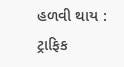હળવી થાય : ટ્રાફિક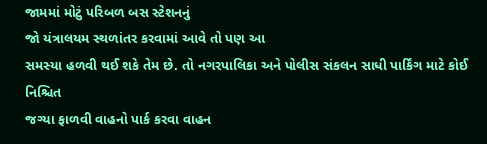જામમાં મોટું પરિબળ બસ સ્ટેશનનું
જો યંત્રાલયમ સ્થળાંતર કરવામાં આવે તો પણ આ
સમસ્યા હળવી થઈ શકે તેમ છે. તો નગરપાલિકા અને પોલીસ સંકલન સાધી પાર્કિંગ માટે કોઈ નિશ્ચિત
જગ્યા ફાળવી વાહનો પાર્ક કરવા વાહન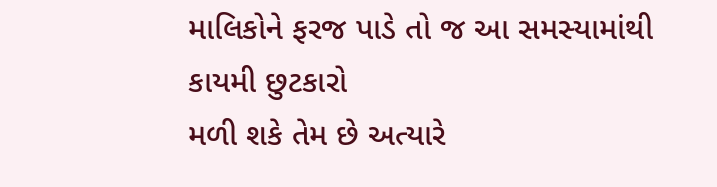માલિકોને ફરજ પાડે તો જ આ સમસ્યામાંથી કાયમી છુટકારો
મળી શકે તેમ છે અત્યારે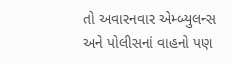તો અવારનવાર એમ્બ્યુલન્સ અને પોલીસનાં વાહનો પણ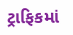ટ્રાફિકમાં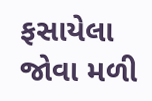ફસાયેલા જોવા મળી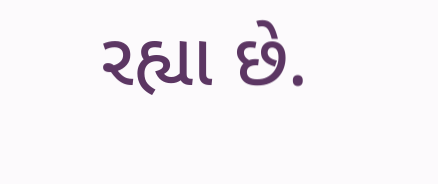રહ્યા છે.